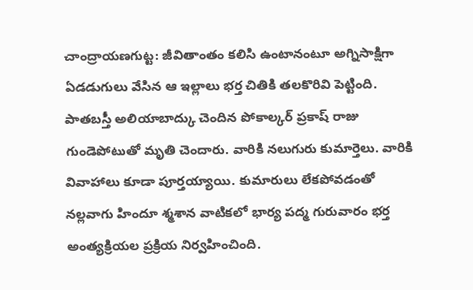చాంద్రాయణగుట్ట: జీవితాంతం కలిసి ఉంటానంటూ అగ్నిసాక్షిగా ఏడడుగులు వేసిన ఆ ఇల్లాలు భర్త చితికి తలకొరివి పెట్టింది. పాతబస్తీ అలియాబాద్కు చెందిన పోకాల్కర్ ప్రకాష్ రాజు గుండెపోటుతో మృతి చెందారు. వారికి నలుగురు కుమార్తెలు. వారికి వివాహాలు కూడా పూర్తయ్యాయి. కుమారులు లేకపోవడంతో నల్లవాగు హిందూ శ్మశాన వాటికలో భార్య పద్మ గురువారం భర్త అంత్యక్రియల ప్రక్రియ నిర్వహించింది.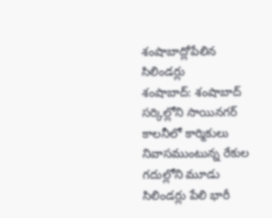శంషాబాద్లోపేలిన సిలిండర్లు
శంషాబాద్: శంషాబాద్ సర్కిల్లోని సాయినగర్ కాలనీలో కార్మికులు నివాసముంటున్న రేకుల గదుల్లోని మూడు సిలిండర్లు పేలి భారీ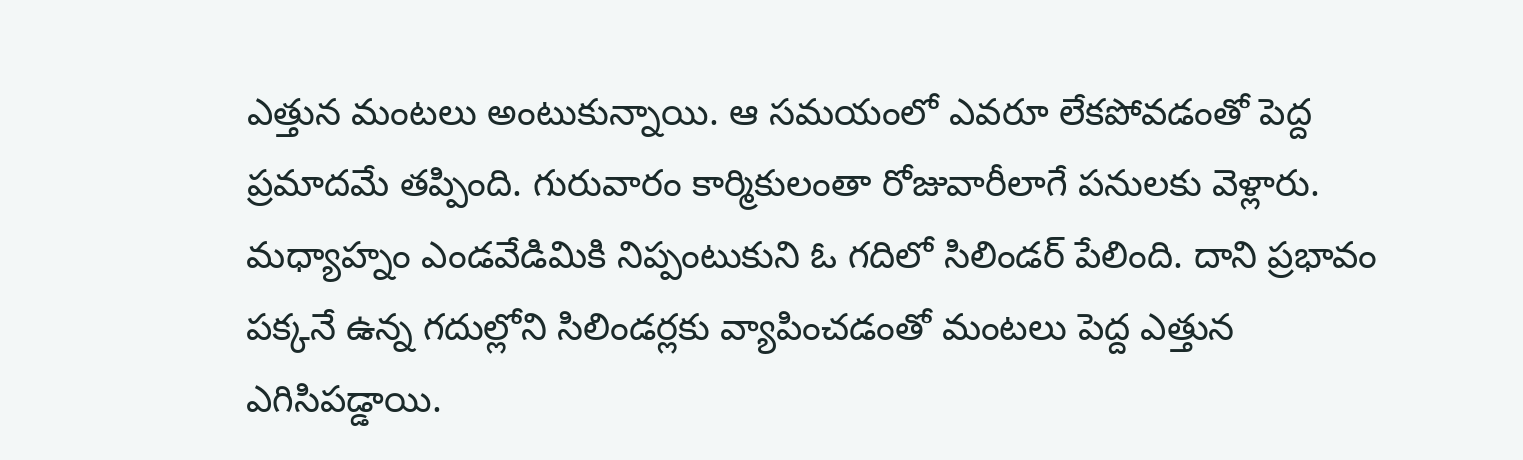ఎత్తున మంటలు అంటుకున్నాయి. ఆ సమయంలో ఎవరూ లేకపోవడంతో పెద్ద ప్రమాదమే తప్పింది. గురువారం కార్మికులంతా రోజువారీలాగే పనులకు వెళ్లారు. మధ్యాహ్నం ఎండవేడిమికి నిప్పంటుకుని ఓ గదిలో సిలిండర్ పేలింది. దాని ప్రభావం పక్కనే ఉన్న గదుల్లోని సిలిండర్లకు వ్యాపించడంతో మంటలు పెద్ద ఎత్తున ఎగిసిపడ్డాయి.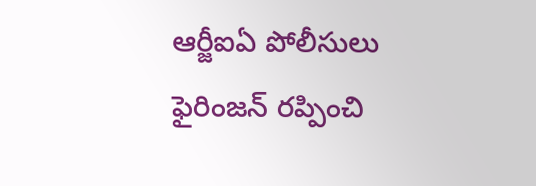ఆర్జీఐఏ పోలీసులు ఫైరింజన్ రప్పించి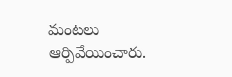మంటలు ఆర్పివేయించారు.